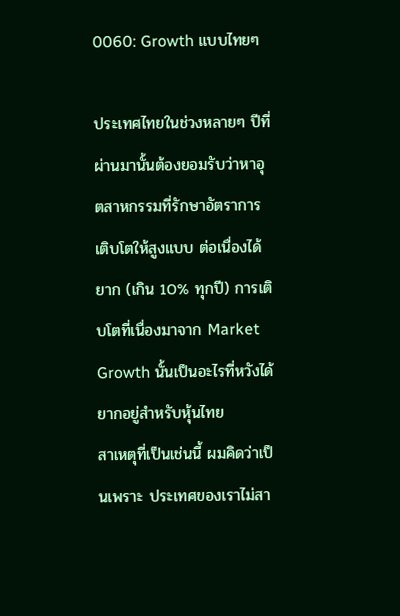0060: Growth แบบไทยๆ

ประเทศไทยในช่วงหลายๆ ปีที่ผ่านมานั้นต้องยอมรับว่าหาอุตสาหกรรมที่รักษาอัตราการเติบโตให้สูงแบบ ต่อเนื่องได้ยาก (เกิน 10% ทุกปี) การเติบโตที่เนื่องมาจาก Market Growth นั้นเป็นอะไรที่หวังได้ยากอยู่สำหรับหุ้นไทย
สาเหตุที่เป็นเช่นนี้ ผมคิดว่าเป็นเพราะ ประเทศของเราไม่สา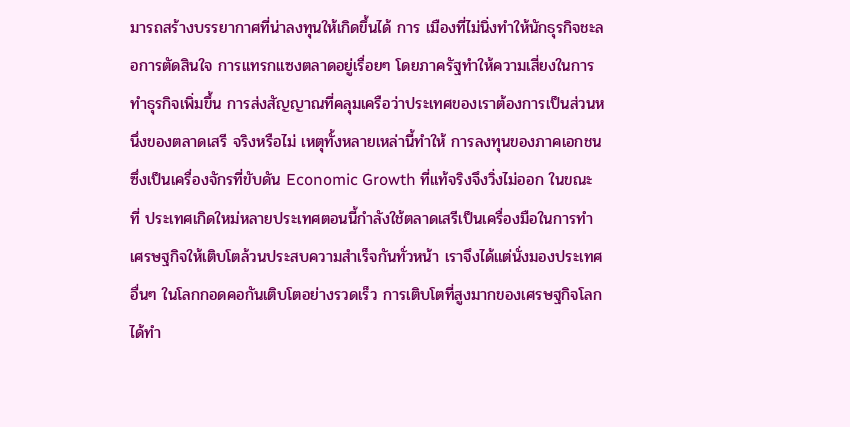มารถสร้างบรรยากาศที่น่าลงทุนให้เกิดขึ้นได้ การ เมืองที่ไม่นิ่งทำให้นักธุรกิจชะลอการตัดสินใจ การแทรกแซงตลาดอยู่เรื่อยๆ โดยภาครัฐทำให้ความเสี่ยงในการทำธุรกิจเพิ่มขึ้น การส่งสัญญาณที่คลุมเครือว่าประเทศของเราต้องการเป็นส่วนหนึ่งของตลาดเสรี จริงหรือไม่ เหตุทั้งหลายเหล่านี้ทำให้ การลงทุนของภาคเอกชนซึ่งเป็นเครื่องจักรที่ขับดัน Economic Growth ที่แท้จริงจึงวิ่งไม่ออก ในขณะที่ ประเทศเกิดใหม่หลายประเทศตอนนี้กำลังใช้ตลาดเสรีเป็นเครื่องมือในการทำ เศรษฐกิจให้เติบโตล้วนประสบความสำเร็จกันทั่วหน้า เราจึงได้แต่นั่งมองประเทศอื่นๆ ในโลกกอดคอกันเติบโตอย่างรวดเร็ว การเติบโตที่สูงมากของเศรษฐกิจโลกได้ทำ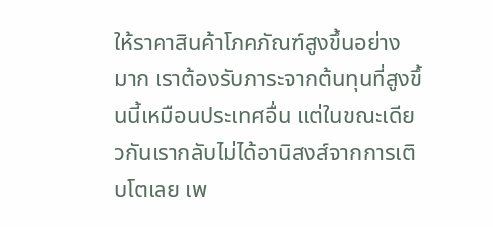ให้ราคาสินค้าโภคภัณฑ์สูงขึ้นอย่าง มาก เราต้องรับภาระจากต้นทุนที่สูงขึ้นนี้เหมือนประเทศอื่น แต่ในขณะเดียวกันเรากลับไม่ได้อานิสงส์จากการเติบโตเลย เพ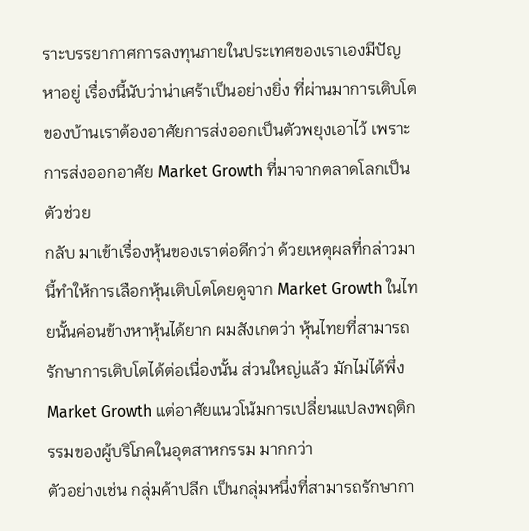ราะบรรยากาศการลงทุนภายในประเทศของเราเองมีปัญหาอยู่ เรื่องนี้นับว่าน่าเศร้าเป็นอย่างยิ่ง ที่ผ่านมาการเติบโตของบ้านเราต้องอาศัยการส่งออกเป็นตัวพยุงเอาไว้ เพราะการส่งออกอาศัย Market Growth ที่มาจากตลาดโลกเป็นตัวช่วย
กลับ มาเข้าเรื่องหุ้นของเราต่อดีกว่า ด้วยเหตุผลที่กล่าวมานี้ทำให้การเลือกหุ้นเติบโตโดยดูจาก Market Growth ในไทยนั้นค่อนข้างหาหุ้นได้ยาก ผมสังเกตว่า หุ้นไทยที่สามารถรักษาการเติบโตได้ต่อเนื่องนั้น ส่วนใหญ่แล้ว มักไม่ได้พึ่ง Market Growth แต่อาศัยแนวโน้มการเปลี่ยนแปลงพฤติกรรมของผู้บริโภคในอุตสาหกรรม มากกว่า
ตัวอย่างเช่น กลุ่มค้าปลีก เป็นกลุ่มหนึ่งที่สามารถรักษากา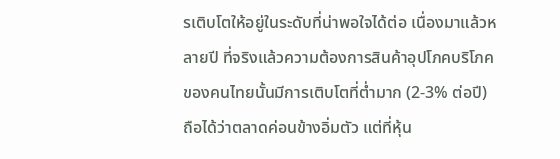รเติบโตให้อยู่ในระดับที่น่าพอใจได้ต่อ เนื่องมาแล้วหลายปี ที่จริงแล้วความต้องการสินค้าอุปโภคบริโภคของคนไทยนั้นมีการเติบโตที่ต่ำมาก (2-3% ต่อปี) ถือได้ว่าตลาดค่อนข้างอิ่มตัว แต่ที่หุ้น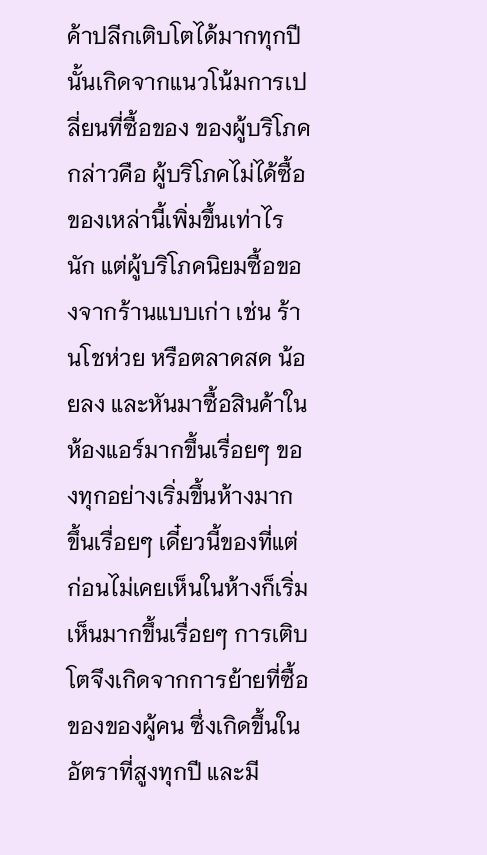ค้าปลีกเติบโตได้มากทุกปีนั้นเกิดจากแนวโน้มการเปลี่ยนที่ซื้อของ ของผู้บริโภค กล่าวคือ ผู้บริโภคไม่ได้ซื้อของเหล่านี้เพิ่มขึ้นเท่าไรนัก แต่ผู้บริโภคนิยมซื้อของจากร้านแบบเก่า เช่น ร้านโชห่วย หรือตลาดสด น้อยลง และหันมาซื้อสินค้าในห้องแอร์มากขึ้นเรื่อยๆ ของทุกอย่างเริ่มขึ้นห้างมาก ขึ้นเรื่อยๆ เดี๋ยวนี้ของที่แต่ก่อนไม่เคยเห็นในห้างก็เริ่มเห็นมากขึ้นเรื่อยๆ การเติบ โตจึงเกิดจากการย้ายที่ซื้อของของผู้คน ซึ่งเกิดขึ้นในอัตราที่สูงทุกปี และมี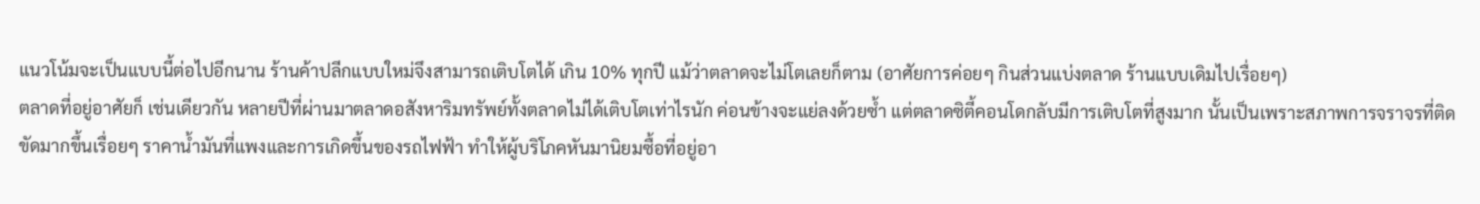แนวโน้มจะเป็นแบบนี้ต่อไปอีกนาน ร้านค้าปลีกแบบใหม่จึงสามารถเติบโตได้ เกิน 10% ทุกปี แม้ว่าตลาดจะไม่โตเลยก็ตาม (อาศัยการค่อยๆ กินส่วนแบ่งตลาด ร้านแบบเดิมไปเรื่อยๆ)
ตลาดที่อยู่อาศัยก็ เช่นเดียวกัน หลายปีที่ผ่านมาตลาดอสังหาริมทรัพย์ทั้งตลาดไม่ได้เติบโตเท่าไรนัก ค่อนข้างจะแย่ลงด้วยซ้ำ แต่ตลาดซิตี้คอนโดกลับมีการเติบโตที่สูงมาก นั้นเป็นเพราะสภาพการจราจรที่ติดขัดมากขึ้นเรื่อยๆ ราคาน้ำมันที่แพงและการเกิดขึ้นของรถไฟฟ้า ทำให้ผู้บริโภคหันมานิยมซื้อที่อยู่อา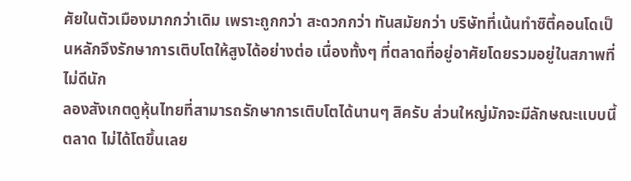ศัยในตัวเมืองมากกว่าเดิม เพราะถูกกว่า สะดวกกว่า ทันสมัยกว่า บริษัทที่เน้นทำซิตี้คอนโดเป็นหลักจึงรักษาการเติบโตให้สูงได้อย่างต่อ เนื่องทั้งๆ ที่ตลาดที่อยู่อาศัยโดยรวมอยู่ในสภาพที่ไม่ดีนัก
ลองสังเกตดูหุ้นไทยที่สามารถรักษาการเติบโตได้นานๆ สิครับ ส่วนใหญ่มักจะมีลักษณะแบบนี้ ตลาด ไม่ได้โตขึ้นเลย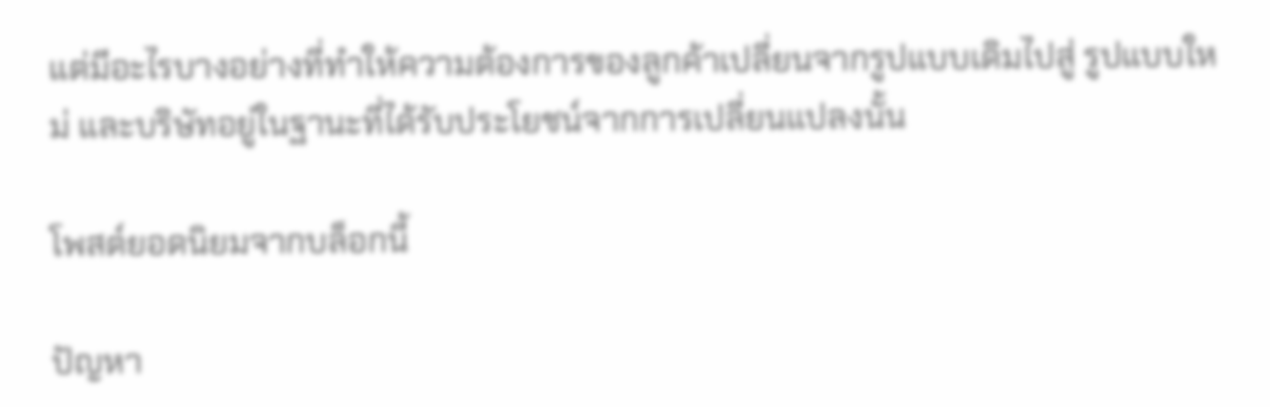แต่มีอะไรบางอย่างที่ทำให้ความต้องการของลูกค้าเปลี่ยนจากรูปแบบเดิมไปสู่ รูปแบบใหม่ และบริษัทอยู่ในฐานะที่ได้รับประโยชน์จากการเปลี่ยนแปลงนั้น

โพสต์ยอดนิยมจากบล็อกนี้

ปัญหา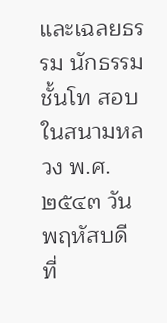และเฉลยธรรม นักธรรมชั้นโท สอบในสนามหลวง พ.ศ. ๒๕๔๓ วันพฤหัสบดี ที่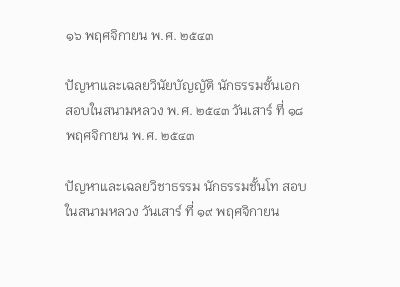๑๖ พฤศจิกายน พ.ศ. ๒๕๔๓

ปัญหาและเฉลยวินัยบัญญัติ นักธรรมชั้นเอก สอบในสนามหลวง พ.ศ. ๒๕๔๓ วันเสาร์ ที่ ๑๘ พฤศจิกายน พ.ศ. ๒๕๔๓

ปัญหาและเฉลยวิชาธรรม นักธรรมชั้นโท สอบในสนามหลวง วันเสาร์ ที่ ๑๙ พฤศจิกายน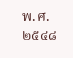พ.ศ. ๒๕๔๘